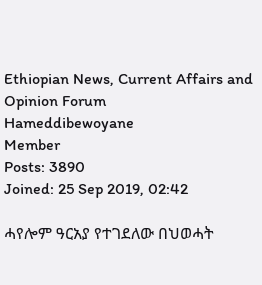Ethiopian News, Current Affairs and Opinion Forum
Hameddibewoyane
Member
Posts: 3890
Joined: 25 Sep 2019, 02:42

ሓየሎም ዓርአያ የተገደለው በህወሓት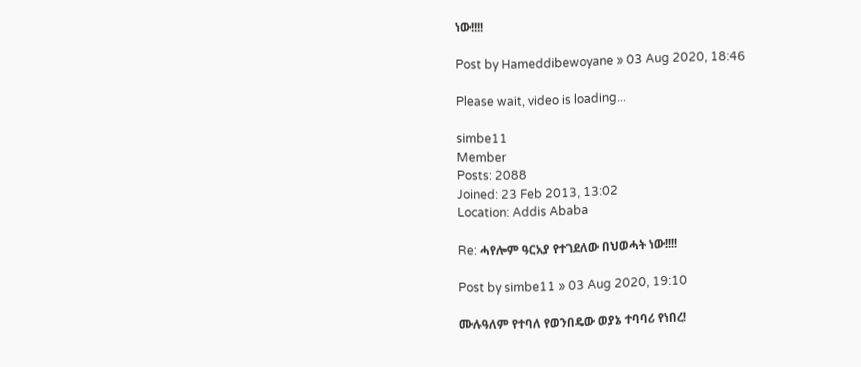ነው!!!!

Post by Hameddibewoyane » 03 Aug 2020, 18:46

Please wait, video is loading...

simbe11
Member
Posts: 2088
Joined: 23 Feb 2013, 13:02
Location: Addis Ababa

Re: ሓየሎም ዓርአያ የተገደለው በህወሓት ነው!!!!

Post by simbe11 » 03 Aug 2020, 19:10

ሙሉዓለም የተባለ የወንበዴው ወያኔ ተባባሪ የነበረ!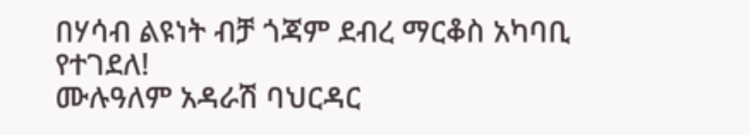በሃሳብ ልዩነት ብቻ ጎጃም ደብረ ማርቆስ አካባቢ የተገደለ!
ሙሉዓለም አዳራሽ ባህርዳር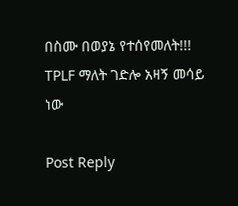በስሙ በወያኔ የተሰየመለት!!!
TPLF ማለት ገድሎ አዛኝ መሳይ ነው

Post Reply